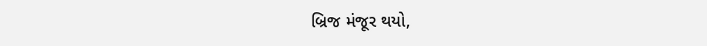બ્રિજ મંજૂર થયો,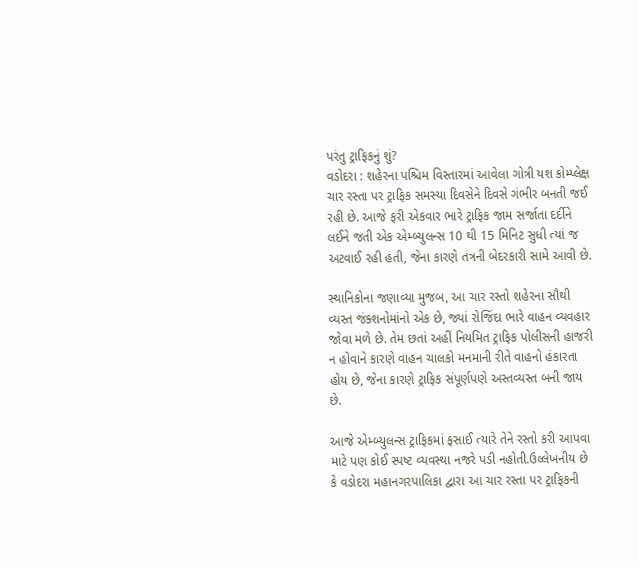પરંતુ ટ્રાફિકનું શું?
વડોદરા : શહેરના પશ્ચિમ વિસ્તારમાં આવેલા ગોત્રી યશ કોમ્પ્લેક્ષ ચાર રસ્તા પર ટ્રાફિક સમસ્યા દિવસેને દિવસે ગંભીર બનતી જઈ રહી છે. આજે ફરી એકવાર ભારે ટ્રાફિક જામ સર્જાતા દર્દીને લઈને જતી એક એમ્બ્યુલન્સ 10 થી 15 મિનિટ સુધી ત્યાં જ અટવાઈ રહી હતી, જેના કારણે તંત્રની બેદરકારી સામે આવી છે.

સ્થાનિકોના જણાવ્યા મુજબ, આ ચાર રસ્તો શહેરના સૌથી વ્યસ્ત જંક્શનોમાંનો એક છે, જ્યાં રોજિંદા ભારે વાહન વ્યવહાર જોવા મળે છે. તેમ છતાં અહીં નિયમિત ટ્રાફિક પોલીસની હાજરી ન હોવાને કારણે વાહન ચાલકો મનમાની રીતે વાહનો હંકારતા હોય છે, જેના કારણે ટ્રાફિક સંપૂર્ણપણે અસ્તવ્યસ્ત બની જાય છે.

આજે એમ્બ્યુલન્સ ટ્રાફિકમાં ફસાઈ ત્યારે તેને રસ્તો કરી આપવા માટે પણ કોઈ સ્પષ્ટ વ્યવસ્થા નજરે પડી નહોતી.ઉલ્લેખનીય છે કે વડોદરા મહાનગરપાલિકા દ્વારા આ ચાર રસ્તા પર ટ્રાફિકની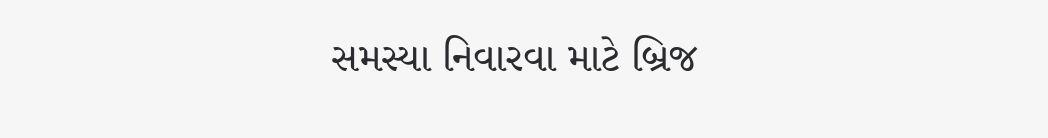સમસ્યા નિવારવા માટે બ્રિજ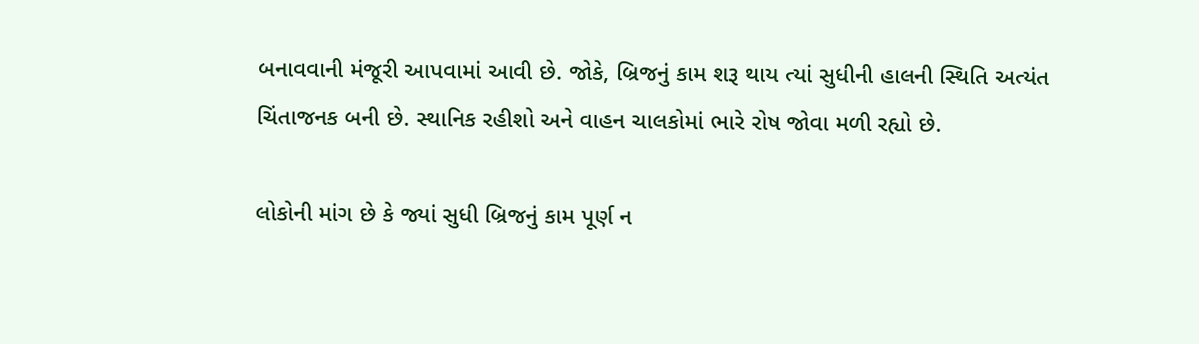બનાવવાની મંજૂરી આપવામાં આવી છે. જોકે, બ્રિજનું કામ શરૂ થાય ત્યાં સુધીની હાલની સ્થિતિ અત્યંત ચિંતાજનક બની છે. સ્થાનિક રહીશો અને વાહન ચાલકોમાં ભારે રોષ જોવા મળી રહ્યો છે.

લોકોની માંગ છે કે જ્યાં સુધી બ્રિજનું કામ પૂર્ણ ન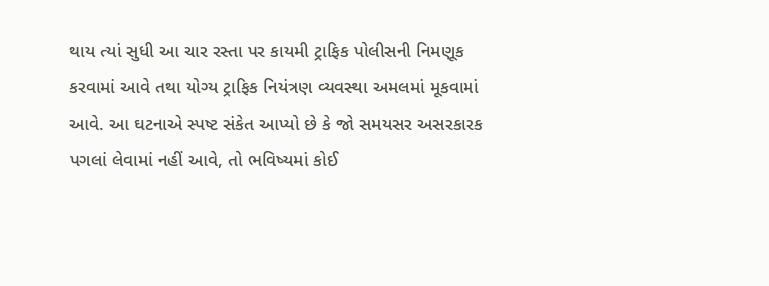થાય ત્યાં સુધી આ ચાર રસ્તા પર કાયમી ટ્રાફિક પોલીસની નિમણૂક કરવામાં આવે તથા યોગ્ય ટ્રાફિક નિયંત્રણ વ્યવસ્થા અમલમાં મૂકવામાં આવે. આ ઘટનાએ સ્પષ્ટ સંકેત આપ્યો છે કે જો સમયસર અસરકારક પગલાં લેવામાં નહીં આવે, તો ભવિષ્યમાં કોઈ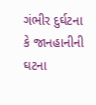ગંભીર દુર્ઘટના કે જાનહાનીની ઘટના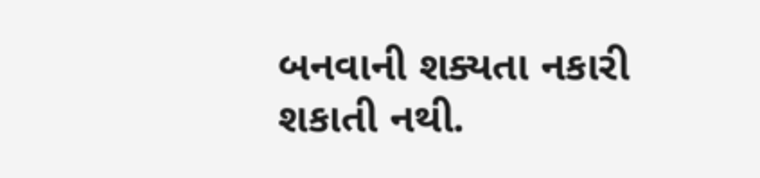બનવાની શક્યતા નકારી શકાતી નથી.